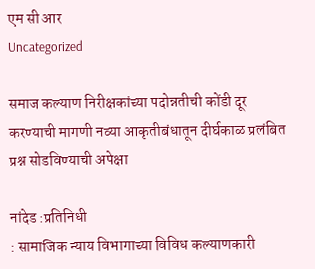एम सी आर
Uncategorized

समाज कल्याण निरीक्षकांच्या पदोन्नतीची कोंडी दूर करण्याची मागणी नव्या आकृतीबंधातून दीर्घकाळ प्रलंबित प्रश्न सोडविण्याची अपेक्षा

नांदेड :प्रतिनिधी
: सामाजिक न्याय विभागाच्या विविध कल्याणकारी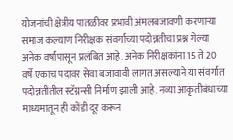योजनांची क्षेत्रीय पातळीवर प्रभावी अंमलबजावणी करणाऱ्या समाज कल्याण निरीक्षक संवर्गाच्या पदोन्नतीचा प्रश्न गेल्या अनेक वर्षांपासून प्रलंबित आहे. अनेक निरीक्षकांना 15 ते 20 वर्षे एकाच पदावर सेवा बजावावी लागत असल्याने या संवर्गात पदोन्नतीतील स्टॅग्नन्सी निर्माण झाली आहे. नव्या आकृतीबंधाच्या माध्यमातून ही कोंडी दूर करून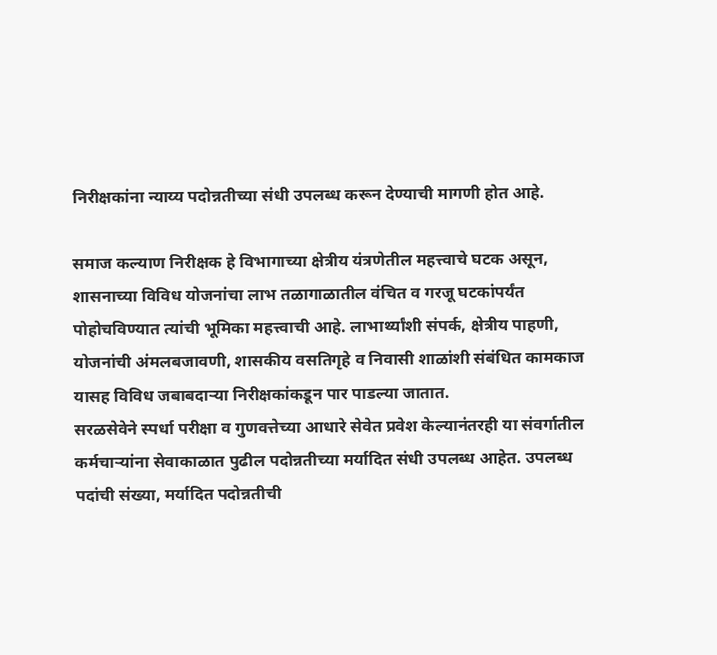निरीक्षकांना न्याय्य पदोन्नतीच्या संधी उपलब्ध करून देण्याची मागणी होत आहे.

समाज कल्याण निरीक्षक हे विभागाच्या क्षेत्रीय यंत्रणेतील महत्त्वाचे घटक असून, शासनाच्या विविध योजनांचा लाभ तळागाळातील वंचित व गरजू घटकांपर्यंत पोहोचविण्यात त्यांची भूमिका महत्त्वाची आहे. लाभार्थ्यांशी संपर्क, क्षेत्रीय पाहणी, योजनांची अंमलबजावणी, शासकीय वसतिगृहे व निवासी शाळांशी संबंधित कामकाज यासह विविध जबाबदाऱ्या निरीक्षकांकडून पार पाडल्या जातात.
सरळसेवेने स्पर्धा परीक्षा व गुणवत्तेच्या आधारे सेवेत प्रवेश केल्यानंतरही या संवर्गातील कर्मचाऱ्यांना सेवाकाळात पुढील पदोन्नतीच्या मर्यादित संधी उपलब्ध आहेत. उपलब्ध पदांची संख्या, मर्यादित पदोन्नतीची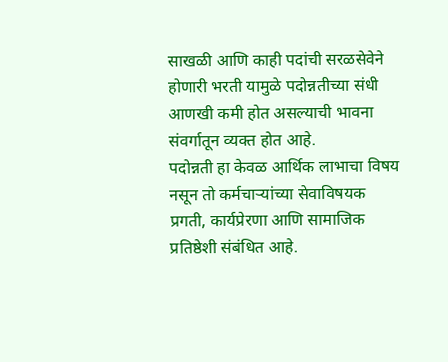साखळी आणि काही पदांची सरळसेवेने होणारी भरती यामुळे पदोन्नतीच्या संधी आणखी कमी होत असल्याची भावना संवर्गातून व्यक्त होत आहे.
पदोन्नती हा केवळ आर्थिक लाभाचा विषय नसून तो कर्मचाऱ्यांच्या सेवाविषयक प्रगती, कार्यप्रेरणा आणि सामाजिक प्रतिष्ठेशी संबंधित आहे.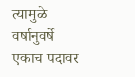त्यामुळे वर्षानुवर्षे एकाच पदावर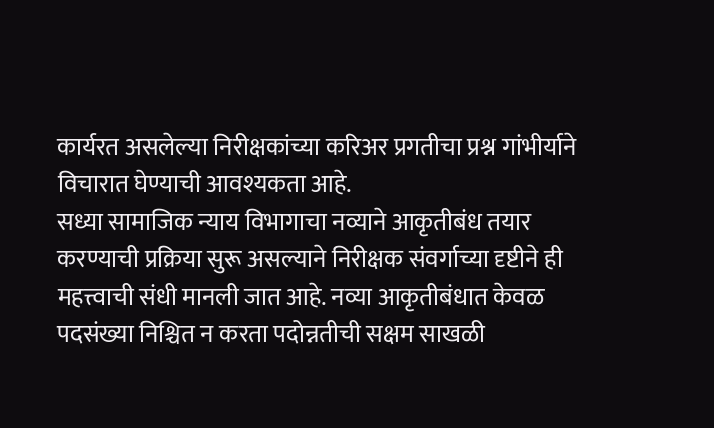कार्यरत असलेल्या निरीक्षकांच्या करिअर प्रगतीचा प्रश्न गांभीर्याने विचारात घेण्याची आवश्यकता आहे.
सध्या सामाजिक न्याय विभागाचा नव्याने आकृतीबंध तयार करण्याची प्रक्रिया सुरू असल्याने निरीक्षक संवर्गाच्या दृष्टीने ही महत्त्वाची संधी मानली जात आहे. नव्या आकृतीबंधात केवळ पदसंख्या निश्चित न करता पदोन्नतीची सक्षम साखळी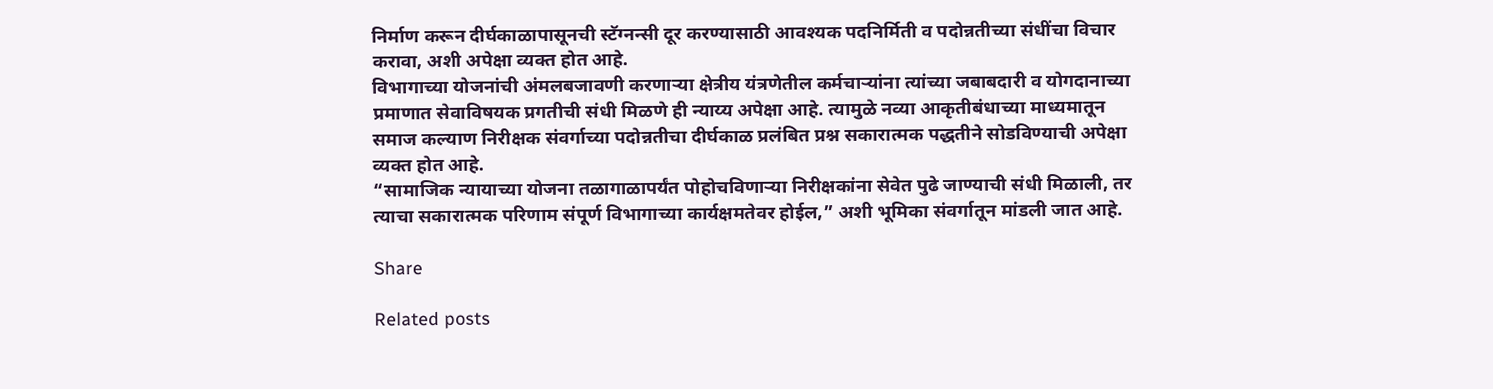निर्माण करून दीर्घकाळापासूनची स्टॅग्नन्सी दूर करण्यासाठी आवश्यक पदनिर्मिती व पदोन्नतीच्या संधींचा विचार करावा, अशी अपेक्षा व्यक्त होत आहे.
विभागाच्या योजनांची अंमलबजावणी करणाऱ्या क्षेत्रीय यंत्रणेतील कर्मचाऱ्यांना त्यांच्या जबाबदारी व योगदानाच्या प्रमाणात सेवाविषयक प्रगतीची संधी मिळणे ही न्याय्य अपेक्षा आहे. त्यामुळे नव्या आकृतीबंधाच्या माध्यमातून समाज कल्याण निरीक्षक संवर्गाच्या पदोन्नतीचा दीर्घकाळ प्रलंबित प्रश्न सकारात्मक पद्धतीने सोडविण्याची अपेक्षा व्यक्त होत आहे.
“सामाजिक न्यायाच्या योजना तळागाळापर्यंत पोहोचविणाऱ्या निरीक्षकांना सेवेत पुढे जाण्याची संधी मिळाली, तर त्याचा सकारात्मक परिणाम संपूर्ण विभागाच्या कार्यक्षमतेवर होईल,” अशी भूमिका संवर्गातून मांडली जात आहे.

Share

Related posts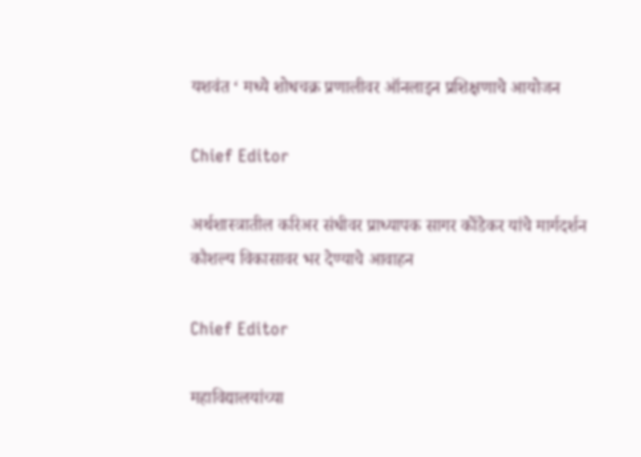यशवंत ‘ मध्ये शोधचक्र प्रणालीवर ऑनलाइन प्रशिक्षणाचे आयोजन

Chief Editor

अर्थशास्त्रातील करिअर संधीवर प्राध्यापक सागर कोंडेकर यांचे मार्गदर्शन कौशल्य विकासावर भर देण्याचे आवाहन

Chief Editor

महाविद्यालयांच्या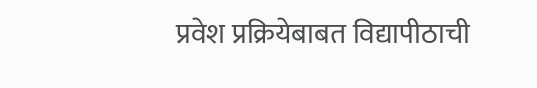प्रवेश प्रक्रियेबाबत विद्यापीठाची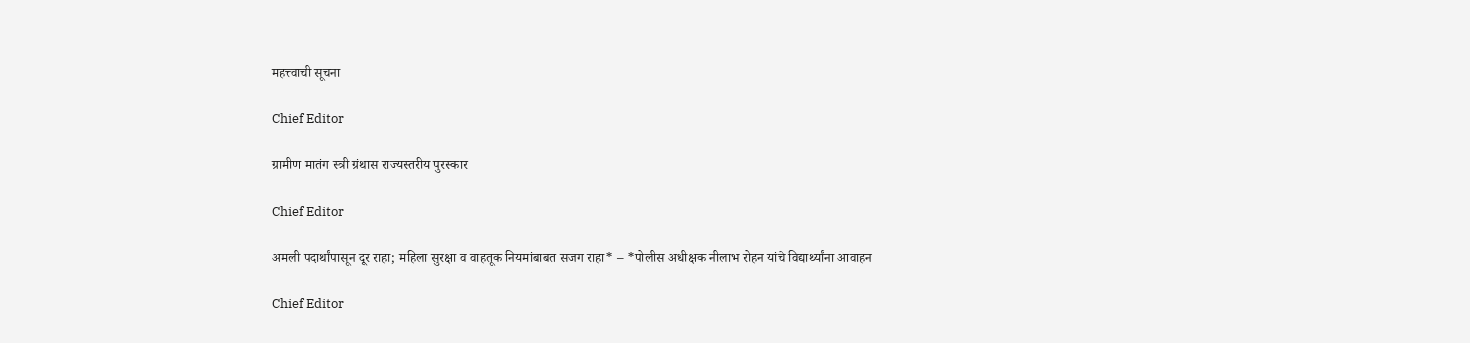महत्त्वाची सूचना

Chief Editor

ग्रामीण मातंग स्त्री ग्रंथास राज्यस्तरीय पुरस्कार

Chief Editor

अमली पदार्थांपासून दूर राहा; महिला सुरक्षा व वाहतूक नियमांबाबत सजग राहा* – *पोलीस अधीक्षक नीलाभ रोहन यांचे विद्यार्थ्यांना आवाहन

Chief Editor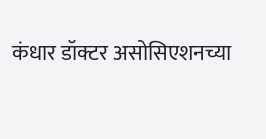कंधार डॉक्टर असोसिएशनच्या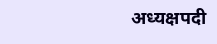अध्यक्षपदी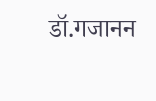डॉ.गजानन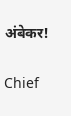अंबेकर!

Chief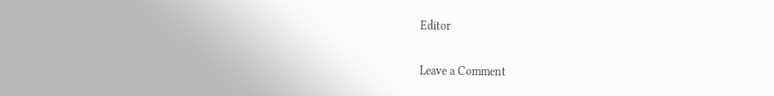Editor

Leave a Comment